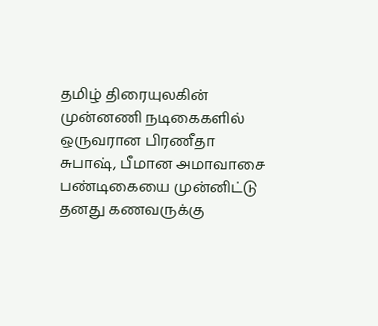தமிழ் திரையுலகின் முன்னணி நடிகைகளில் ஒருவரான பிரணீதா சுபாஷ், பீமான அமாவாசை பண்டிகையை முன்னிட்டு தனது கணவருக்கு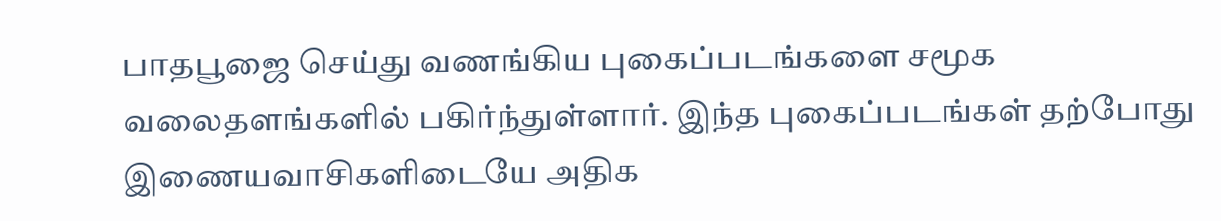பாதபூஜை செய்து வணங்கிய புகைப்படங்களை சமூக வலைதளங்களில் பகிர்ந்துள்ளார். இந்த புகைப்படங்கள் தற்போது இணையவாசிகளிடையே அதிக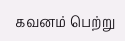கவனம் பெற்று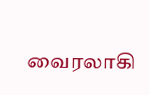வைரலாகி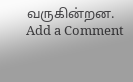வருகின்றன.
Add a Comment